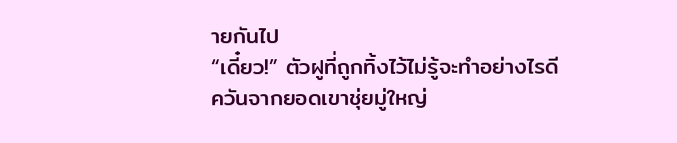ายกันไป
“เดี๋ยว!” ตัวฝูที่ถูกทิ้งไว้ไม่รู้จะทำอย่างไรดี
ควันจากยอดเขาชุ่ยมู่ใหญ่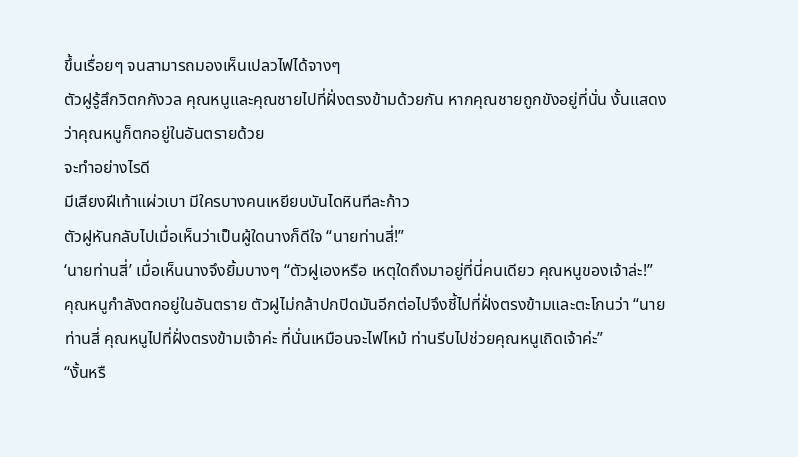ขึ้นเรื่อยๆ จนสามารถมองเห็นเปลวไฟได้จางๆ
ตัวฝูรู้สึกวิตกกังวล คุณหนูและคุณชายไปที่ฝั่งตรงข้ามด้วยกัน หากคุณชายถูกขังอยู่ที่นั่น งั้นแสดงว่าคุณหนูก็ตกอยู่ในอันตรายด้วย
จะทำอย่างไรดี
มีเสียงฝีเท้าแผ่วเบา มีใครบางคนเหยียบบันไดหินทีละก้าว
ตัวฝูหันกลับไปเมื่อเห็นว่าเป็นผู้ใดนางก็ดีใจ “นายท่านสี่!”
‘นายท่านสี่’ เมื่อเห็นนางจึงยิ้มบางๆ “ตัวฝูเองหรือ เหตุใดถึงมาอยู่ที่นี่คนเดียว คุณหนูของเจ้าล่ะ!”
คุณหนูกำลังตกอยู่ในอันตราย ตัวฝูไม่กล้าปกปิดมันอีกต่อไปจึงชี้ไปที่ฝั่งตรงข้ามและตะโกนว่า “นายท่านสี่ คุณหนูไปที่ฝั่งตรงข้ามเจ้าค่ะ ที่นั่นเหมือนจะไฟไหม้ ท่านรีบไปช่วยคุณหนูเถิดเจ้าค่ะ”
“งั้นหรื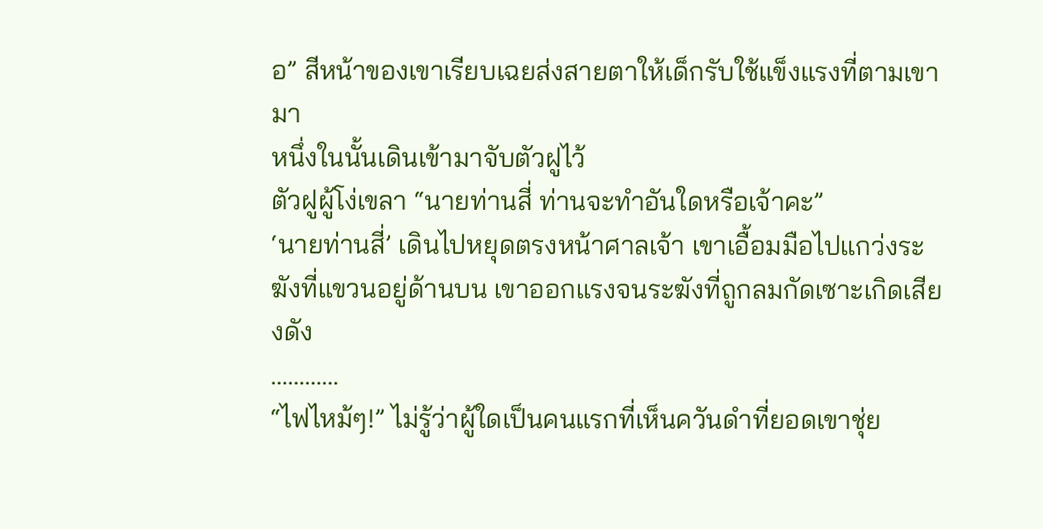อ” สีหน้าของเขาเรียบเฉยส่งสายตาให้เด็กรับใช้แข็งแรงที่ตามเขามา
หนึ่งในนั้นเดินเข้ามาจับตัวฝูไว้
ตัวฝูผู้โง่เขลา “นายท่านสี่ ท่านจะทำอันใดหรือเจ้าคะ”
‘นายท่านสี่’ เดินไปหยุดตรงหน้าศาลเจ้า เขาเอื้อมมือไปแกว่งระฆังที่แขวนอยู่ด้านบน เขาออกแรงจนระฆังที่ถูกลมกัดเซาะเกิดเสียงดัง
…………
“ไฟไหม้ๆ!” ไม่รู้ว่าผู้ใดเป็นคนแรกที่เห็นควันดำที่ยอดเขาชุ่ย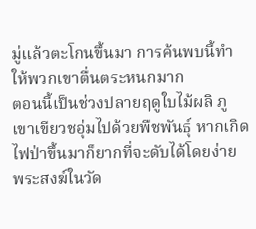มู่แล้วตะโกนขึ้นมา การค้นพบนี้ทำให้พวกเขาตื่นตระหนกมาก
ตอนนี้เป็นช่วงปลายฤดูใบไม้ผลิ ภูเขาเขียวชอุ่มไปด้วยพืชพันธุ์ หากเกิดไฟป่าขึ้นมาก็ยากที่จะดับได้โดยง่าย
พระสงฆ์ในวัด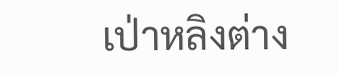เป่าหลิงต่าง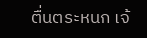ตื่นตระหนก เจ้